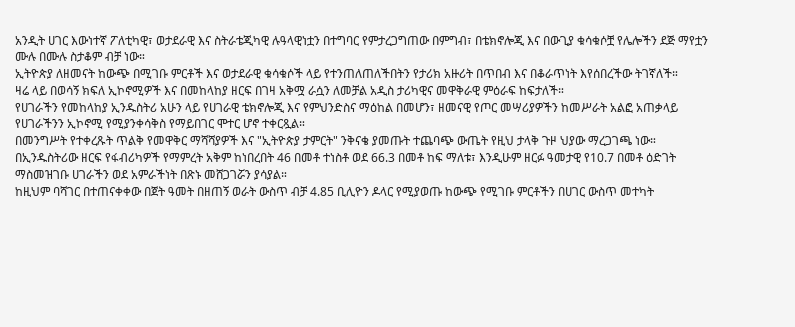አንዲት ሀገር እውነተኛ ፖለቲካዊ፣ ወታደራዊ እና ስትራቴጂካዊ ሉዓላዊነቷን በተግባር የምታረጋግጠው በምግብ፣ በቴክኖሎጂ እና በውጊያ ቁሳቁሶቿ የሌሎችን ደጅ ማየቷን ሙሉ በሙሉ ስታቆም ብቻ ነው።
ኢትዮጵያ ለዘመናት ከውጭ በሚገቡ ምርቶች እና ወታደራዊ ቁሳቁሶች ላይ የተንጠለጠለችበትን የታሪክ አዙሪት በጥበብ እና በቆራጥነት እየሰበረችው ትገኛለች።
ዛሬ ላይ በወሳኝ ክፍለ ኢኮኖሚዎች እና በመከላከያ ዘርፍ በገዛ አቅሟ ራሷን ለመቻል አዲስ ታሪካዊና መዋቅራዊ ምዕራፍ ከፍታለች።
የሀገራችን የመከላከያ ኢንዱስትሪ አሁን ላይ የሀገራዊ ቴክኖሎጂ እና የምህንድስና ማዕከል በመሆን፣ ዘመናዊ የጦር መሣሪያዎችን ከመሥራት አልፎ አጠቃላይ የሀገራችንን ኢኮኖሚ የሚያንቀሳቅስ የማይበገር ሞተር ሆኖ ተቀርጿል።
በመንግሥት የተቀረጹት ጥልቅ የመዋቅር ማሻሻያዎች እና "ኢትዮጵያ ታምርት" ንቅናቄ ያመጡት ተጨባጭ ውጤት የዚህ ታላቅ ጉዞ ህያው ማረጋገጫ ነው።
በኢንዱስትሪው ዘርፍ የፋብሪካዎች የማምረት አቅም ከነበረበት 46 በመቶ ተነስቶ ወደ 66.3 በመቶ ከፍ ማለቱ፣ እንዲሁም ዘርፉ ዓመታዊ የ10.7 በመቶ ዕድገት ማስመዝገቡ ሀገራችን ወደ አምራችነት በጽኑ መሸጋገሯን ያሳያል።
ከዚህም ባሻገር በተጠናቀቀው በጀት ዓመት በዘጠኝ ወራት ውስጥ ብቻ 4.85 ቢሊዮን ዶላር የሚያወጡ ከውጭ የሚገቡ ምርቶችን በሀገር ውስጥ መተካት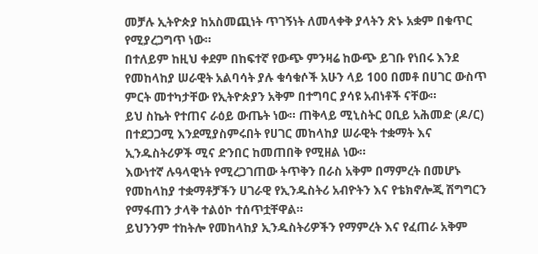መቻሉ ኢትዮጵያ ከአስመጪነት ጥገኝነት ለመላቀቅ ያላትን ጽኑ አቋም በቁጥር የሚያረጋግጥ ነው።
በተለይም ከዚህ ቀደም በከፍተኛ የውጭ ምንዛሬ ከውጭ ይገቡ የነበሩ እንደ የመከላከያ ሠራዊት አልባሳት ያሉ ቁሳቁሶች አሁን ላይ 100 በመቶ በሀገር ውስጥ ምርት መተካታቸው የኢትዮጵያን አቅም በተግባር ያሳዩ አብነቶች ናቸው።
ይህ ስኬት የተጠና ራዕይ ውጤት ነው። ጠቅላይ ሚኒስትር ዐቢይ አሕመድ (ዶ/ር) በተደጋጋሚ እንደሚያስምሩበት የሀገር መከላከያ ሠራዊት ተቋማት እና ኢንዱስትሪዎች ሚና ድንበር ከመጠበቅ የሚዘል ነው።
እውነተኛ ሉዓላዊነት የሚረጋገጠው ትጥቅን በራስ አቅም በማምረት በመሆኑ የመከላከያ ተቋማቶቻችን ሀገራዊ የኢንዱስትሪ አብዮትን እና የቴክኖሎጂ ሽግግርን የማፋጠን ታላቅ ተልዕኮ ተሰጥቷቸዋል።
ይህንንም ተከትሎ የመከላከያ ኢንዱስትሪዎችን የማምረት እና የፈጠራ አቅም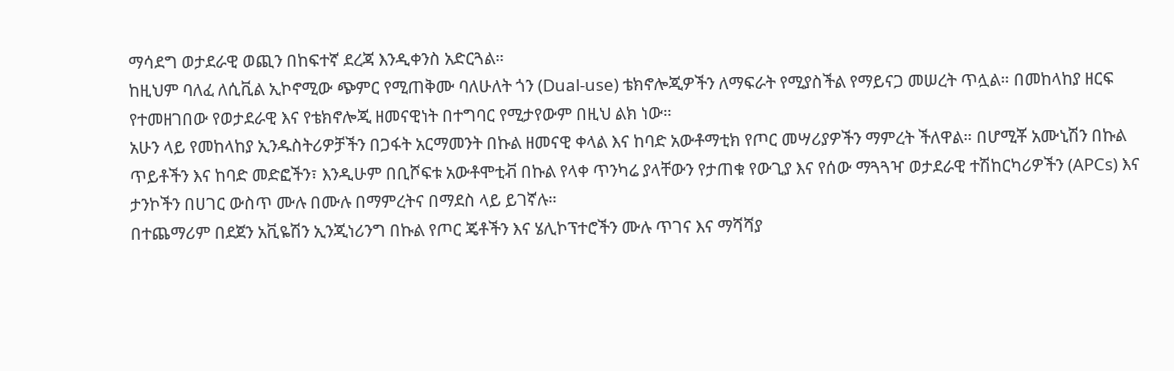ማሳደግ ወታደራዊ ወጪን በከፍተኛ ደረጃ እንዲቀንስ አድርጓል።
ከዚህም ባለፈ ለሲቪል ኢኮኖሚው ጭምር የሚጠቅሙ ባለሁለት ጎን (Dual-use) ቴክኖሎጂዎችን ለማፍራት የሚያስችል የማይናጋ መሠረት ጥሏል። በመከላከያ ዘርፍ የተመዘገበው የወታደራዊ እና የቴክኖሎጂ ዘመናዊነት በተግባር የሚታየውም በዚህ ልክ ነው።
አሁን ላይ የመከላከያ ኢንዱስትሪዎቻችን በጋፋት አርማመንት በኩል ዘመናዊ ቀላል እና ከባድ አውቶማቲክ የጦር መሣሪያዎችን ማምረት ችለዋል። በሆሚቾ አሙኒሽን በኩል ጥይቶችን እና ከባድ መድፎችን፣ እንዲሁም በቢሾፍቱ አውቶሞቲቭ በኩል የላቀ ጥንካሬ ያላቸውን የታጠቁ የውጊያ እና የሰው ማጓጓዣ ወታደራዊ ተሽከርካሪዎችን (APCs) እና ታንኮችን በሀገር ውስጥ ሙሉ በሙሉ በማምረትና በማደስ ላይ ይገኛሉ።
በተጨማሪም በደጀን አቪዬሽን ኢንጂነሪንግ በኩል የጦር ጄቶችን እና ሄሊኮፕተሮችን ሙሉ ጥገና እና ማሻሻያ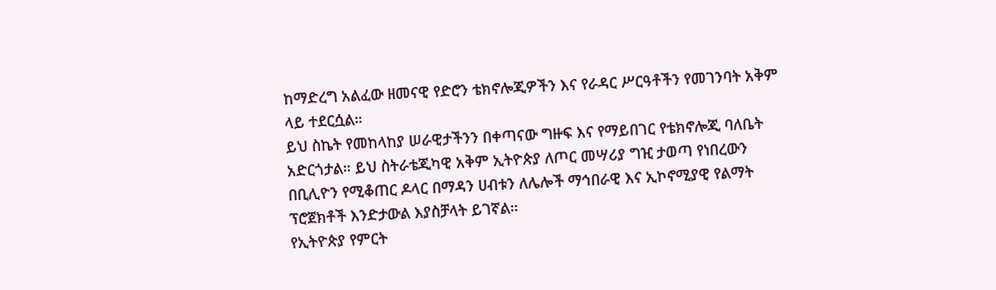ከማድረግ አልፈው ዘመናዊ የድሮን ቴክኖሎጂዎችን እና የራዳር ሥርዓቶችን የመገንባት አቅም ላይ ተደርሷል።
ይህ ስኬት የመከላከያ ሠራዊታችንን በቀጣናው ግዙፍ እና የማይበገር የቴክኖሎጂ ባለቤት አድርጎታል። ይህ ስትራቴጂካዊ አቅም ኢትዮጵያ ለጦር መሣሪያ ግዢ ታወጣ የነበረውን በቢሊዮን የሚቆጠር ዶላር በማዳን ሀብቱን ለሌሎች ማኅበራዊ እና ኢኮኖሚያዊ የልማት ፕሮጀክቶች እንድታውል እያስቻላት ይገኛል።
የኢትዮጵያ የምርት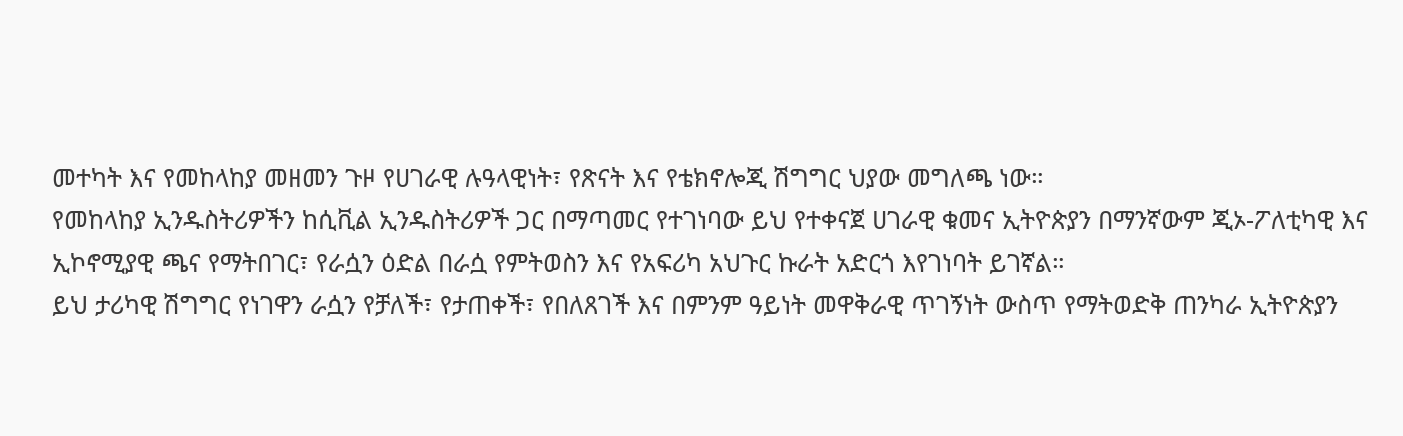መተካት እና የመከላከያ መዘመን ጉዞ የሀገራዊ ሉዓላዊነት፣ የጽናት እና የቴክኖሎጂ ሽግግር ህያው መግለጫ ነው።
የመከላከያ ኢንዱስትሪዎችን ከሲቪል ኢንዱስትሪዎች ጋር በማጣመር የተገነባው ይህ የተቀናጀ ሀገራዊ ቁመና ኢትዮጵያን በማንኛውም ጂኦ-ፖለቲካዊ እና ኢኮኖሚያዊ ጫና የማትበገር፣ የራሷን ዕድል በራሷ የምትወስን እና የአፍሪካ አህጉር ኩራት አድርጎ እየገነባት ይገኛል።
ይህ ታሪካዊ ሽግግር የነገዋን ራሷን የቻለች፣ የታጠቀች፣ የበለጸገች እና በምንም ዓይነት መዋቅራዊ ጥገኝነት ውስጥ የማትወድቅ ጠንካራ ኢትዮጵያን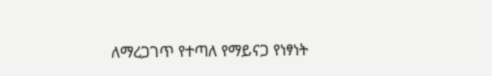ለማረጋገጥ የተጣለ የማይናጋ የነፃነት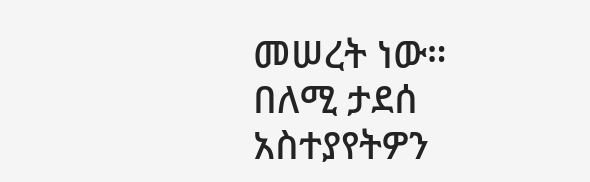መሠረት ነው።
በለሚ ታደሰ
አስተያየትዎን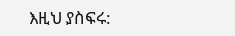እዚህ ያስፍሩ: